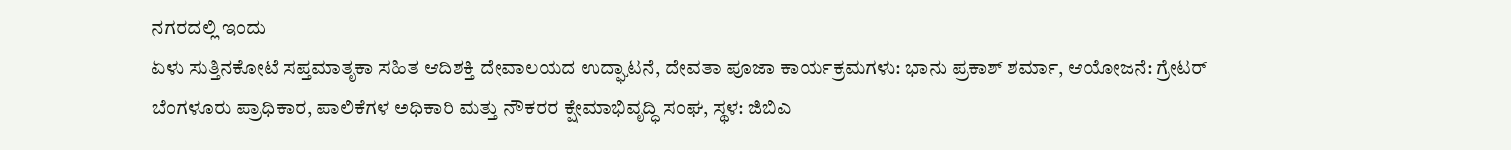ನಗರದಲ್ಲಿ ಇಂದು
ಏಳು ಸುತ್ತಿನಕೋಟೆ ಸಪ್ತಮಾತೃಕಾ ಸಹಿತ ಆದಿಶಕ್ತಿ ದೇವಾಲಯದ ಉದ್ಘಾಟನೆ, ದೇವತಾ ಪೂಜಾ ಕಾರ್ಯಕ್ರಮಗಳು: ಭಾನು ಪ್ರಕಾಶ್ ಶರ್ಮಾ, ಆಯೋಜನೆ: ಗ್ರೇಟರ್ ಬೆಂಗಳೂರು ಪ್ರಾಧಿಕಾರ, ಪಾಲಿಕೆಗಳ ಅಧಿಕಾರಿ ಮತ್ತು ನೌಕರರ ಕ್ಷೇಮಾಭಿವೃದ್ಧಿ ಸಂಘ, ಸ್ಥಳ: ಜಿಬಿಎ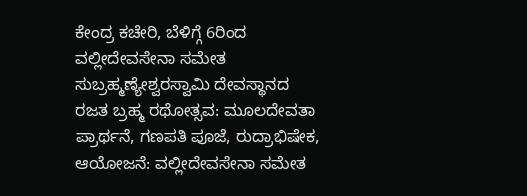ಕೇಂದ್ರ ಕಚೇರಿ, ಬೆಳಿಗ್ಗೆ 6ರಿಂದ
ವಲ್ಲೀದೇವಸೇನಾ ಸಮೇತ ಸುಬ್ರಹ್ಮಣ್ಯೇಶ್ವರಸ್ವಾಮಿ ದೇವಸ್ಥಾನದ ರಜತ ಬ್ರಹ್ಮ ರಥೋತ್ಸವ: ಮೂಲದೇವತಾ ಪ್ರಾರ್ಥನೆ, ಗಣಪತಿ ಪೂಜೆ, ರುದ್ರಾಭಿಷೇಕ, ಆಯೋಜನೆ: ವಲ್ಲೀದೇವಸೇನಾ ಸಮೇತ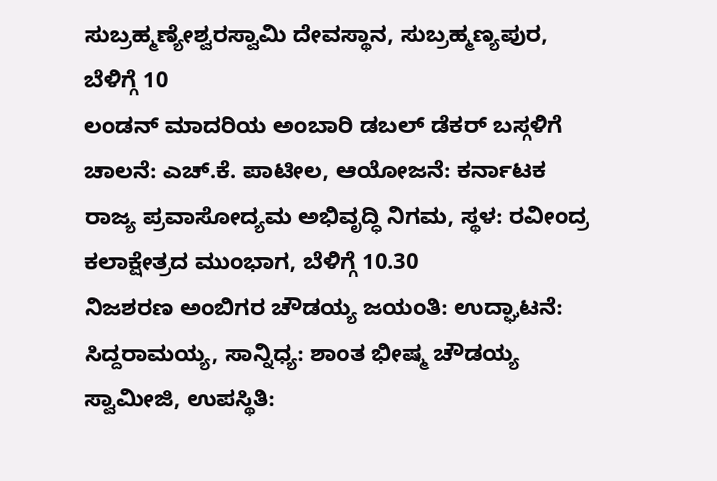ಸುಬ್ರಹ್ಮಣ್ಯೇಶ್ವರಸ್ವಾಮಿ ದೇವಸ್ಥಾನ, ಸುಬ್ರಹ್ಮಣ್ಯಪುರ, ಬೆಳಿಗ್ಗೆ 10
ಲಂಡನ್ ಮಾದರಿಯ ಅಂಬಾರಿ ಡಬಲ್ ಡೆಕರ್ ಬಸ್ಗಳಿಗೆ ಚಾಲನೆ: ಎಚ್.ಕೆ. ಪಾಟೀಲ, ಆಯೋಜನೆ: ಕರ್ನಾಟಕ ರಾಜ್ಯ ಪ್ರವಾಸೋದ್ಯಮ ಅಭಿವೃದ್ಧಿ ನಿಗಮ, ಸ್ಥಳ: ರವೀಂದ್ರ ಕಲಾಕ್ಷೇತ್ರದ ಮುಂಭಾಗ, ಬೆಳಿಗ್ಗೆ 10.30
ನಿಜಶರಣ ಅಂಬಿಗರ ಚೌಡಯ್ಯ ಜಯಂತಿ: ಉದ್ಘಾಟನೆ: ಸಿದ್ದರಾಮಯ್ಯ, ಸಾನ್ನಿಧ್ಯ: ಶಾಂತ ಭೀಷ್ಮ ಚೌಡಯ್ಯ ಸ್ವಾಮೀಜಿ, ಉಪಸ್ಥಿತಿ: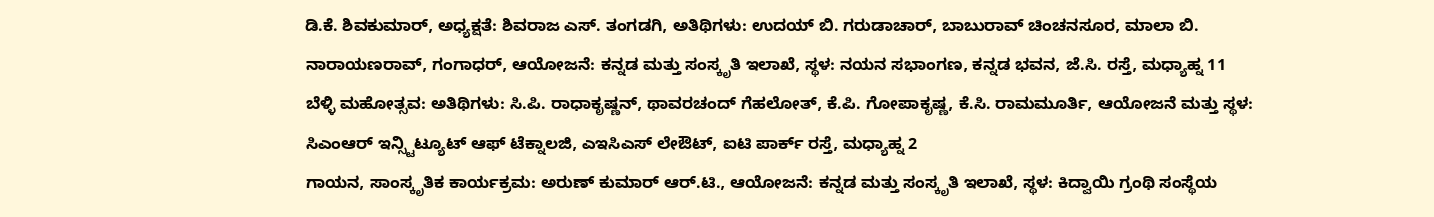ಡಿ.ಕೆ. ಶಿವಕುಮಾರ್, ಅಧ್ಯಕ್ಷತೆ: ಶಿವರಾಜ ಎಸ್. ತಂಗಡಗಿ, ಅತಿಥಿಗಳು: ಉದಯ್ ಬಿ. ಗರುಡಾಚಾರ್, ಬಾಬುರಾವ್ ಚಿಂಚನಸೂರ, ಮಾಲಾ ಬಿ. ನಾರಾಯಣರಾವ್, ಗಂಗಾಧರ್, ಆಯೋಜನೆ: ಕನ್ನಡ ಮತ್ತು ಸಂಸ್ಕೃತಿ ಇಲಾಖೆ, ಸ್ಥಳ: ನಯನ ಸಭಾಂಗಣ, ಕನ್ನಡ ಭವನ, ಜೆ.ಸಿ. ರಸ್ತೆ, ಮಧ್ಯಾಹ್ನ 11
ಬೆಳ್ಳಿ ಮಹೋತ್ಸವ: ಅತಿಥಿಗಳು: ಸಿ.ಪಿ. ರಾಧಾಕೃಷ್ಣನ್, ಥಾವರಚಂದ್ ಗೆಹಲೋತ್, ಕೆ.ಪಿ. ಗೋಪಾಕೃಷ್ಣ, ಕೆ.ಸಿ. ರಾಮಮೂರ್ತಿ, ಆಯೋಜನೆ ಮತ್ತು ಸ್ಥಳ: ಸಿಎಂಆರ್ ಇನ್ಸ್ಟಿಟ್ಯೂಟ್ ಆಫ್ ಟೆಕ್ನಾಲಜಿ, ಎಇಸಿಎಸ್ ಲೇಔಟ್, ಐಟಿ ಪಾರ್ಕ್ ರಸ್ತೆ, ಮಧ್ಯಾಹ್ನ 2
ಗಾಯನ, ಸಾಂಸ್ಕೃತಿಕ ಕಾರ್ಯಕ್ರಮ: ಅರುಣ್ ಕುಮಾರ್ ಆರ್.ಟಿ., ಆಯೋಜನೆ: ಕನ್ನಡ ಮತ್ತು ಸಂಸ್ಕೃತಿ ಇಲಾಖೆ, ಸ್ಥಳ: ಕಿದ್ವಾಯಿ ಗ್ರಂಥಿ ಸಂಸ್ಥೆಯ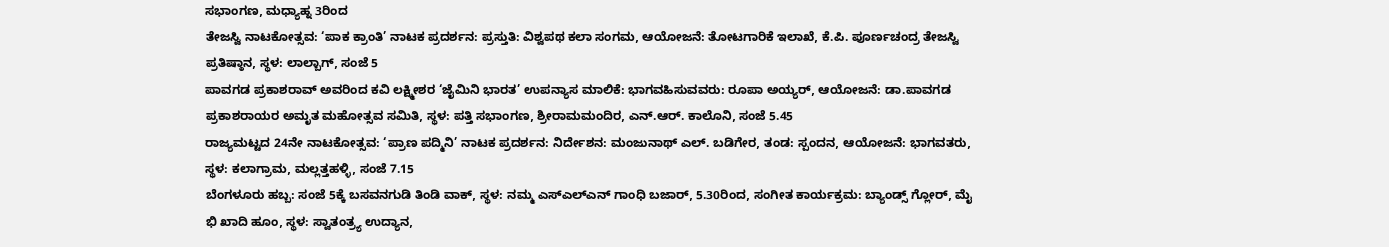ಸಭಾಂಗಣ, ಮಧ್ಯಾಹ್ನ 3ರಿಂದ
ತೇಜಸ್ವಿ ನಾಟಕೋತ್ಸವ: ‘ಪಾಕ ಕ್ರಾಂತಿ’ ನಾಟಕ ಪ್ರದರ್ಶನ: ಪ್ರಸ್ತುತಿ: ವಿಶ್ವಪಥ ಕಲಾ ಸಂಗಮ, ಆಯೋಜನೆ: ತೋಟಗಾರಿಕೆ ಇಲಾಖೆ, ಕೆ.ಪಿ. ಪೂರ್ಣಚಂದ್ರ ತೇಜಸ್ವಿ ಪ್ರತಿಷ್ಠಾನ, ಸ್ಥಳ: ಲಾಲ್ಬಾಗ್, ಸಂಜೆ 5
ಪಾವಗಡ ಪ್ರಕಾಶರಾವ್ ಅವರಿಂದ ಕವಿ ಲಕ್ಷ್ಮೀಶರ ‘ಜೈಮಿನಿ ಭಾರತ’ ಉಪನ್ಯಾಸ ಮಾಲಿಕೆ: ಭಾಗವಹಿಸುವವರು: ರೂಪಾ ಅಯ್ಯರ್, ಆಯೋಜನೆ: ಡಾ.ಪಾವಗಡ ಪ್ರಕಾಶರಾಯರ ಅಮೃತ ಮಹೋತ್ಸವ ಸಮಿತಿ, ಸ್ಥಳ: ಪತ್ತಿ ಸಭಾಂಗಣ, ಶ್ರೀರಾಮಮಂದಿರ, ಎನ್.ಆರ್. ಕಾಲೊನಿ, ಸಂಜೆ 5.45
ರಾಜ್ಯಮಟ್ಟದ 24ನೇ ನಾಟಕೋತ್ಸವ: ‘ಪ್ರಾಣ ಪದ್ಮಿನಿ’ ನಾಟಕ ಪ್ರದರ್ಶನ: ನಿರ್ದೇಶನ: ಮಂಜುನಾಥ್ ಎಲ್. ಬಡಿಗೇರ, ತಂಡ: ಸ್ಪಂದನ, ಆಯೋಜನೆ: ಭಾಗವತರು, ಸ್ಥಳ: ಕಲಾಗ್ರಾಮ, ಮಲ್ಲತ್ತಹಳ್ಳಿ, ಸಂಜೆ 7.15
ಬೆಂಗಳೂರು ಹಬ್ಬ: ಸಂಜೆ 5ಕ್ಕೆ ಬಸವನಗುಡಿ ತಿಂಡಿ ವಾಕ್, ಸ್ಥಳ: ನಮ್ಮ ಎಸ್ಎಲ್ಎನ್ ಗಾಂಧಿ ಬಜಾರ್, 5.30ರಿಂದ, ಸಂಗೀತ ಕಾರ್ಯಕ್ರಮ: ಬ್ಯಾಂಡ್ಸ್ ಗ್ಲೋರ್, ಮೈ ಭಿ ಖಾದಿ ಹೂಂ, ಸ್ಥಳ: ಸ್ವಾತಂತ್ರ್ಯ ಉದ್ಯಾನ,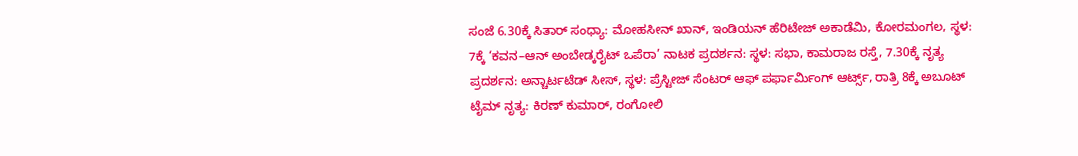ಸಂಜೆ 6.30ಕ್ಕೆ ಸಿತಾರ್ ಸಂಧ್ಯಾ: ಮೋಹಸೀನ್ ಖಾನ್, ಇಂಡಿಯನ್ ಹೆರಿಟೇಜ್ ಅಕಾಡೆಮಿ, ಕೋರಮಂಗಲ, ಸ್ಥಳ: 7ಕ್ಕೆ ‘ಕವನ–ಆನ್ ಅಂಬೇಡ್ಕರೈಟ್ ಒಪೆರಾ’ ನಾಟಕ ಪ್ರದರ್ಶನ: ಸ್ಥಳ: ಸಭಾ, ಕಾಮರಾಜ ರಸ್ತೆ, 7.30ಕ್ಕೆ ನೃತ್ಯ ಪ್ರದರ್ಶನ: ಅನ್ಚಾರ್ಟಟೆಡ್ ಸೀಸ್, ಸ್ಥಳ: ಪ್ರೆಸ್ಟೀಜ್ ಸೆಂಟರ್ ಆಫ್ ಪರ್ಫಾರ್ಮಿಂಗ್ ಆರ್ಟ್ಸ್, ರಾತ್ರಿ 8ಕ್ಕೆ ಅಬೂಟ್ ಟೈಮ್ ನೃತ್ಯ: ಕಿರಣ್ ಕುಮಾರ್, ರಂಗೋಲಿ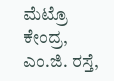ಮೆಟ್ರೊ ಕೇಂದ್ರ, ಎಂ.ಜಿ. ರಸ್ತೆ,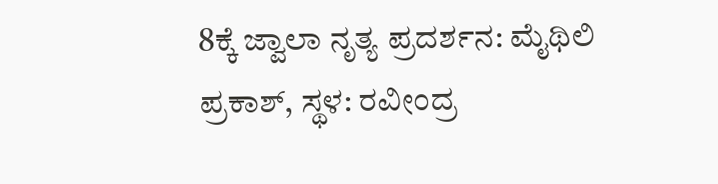8ಕ್ಕೆ ಜ್ವಾಲಾ ನೃತ್ಯ ಪ್ರದರ್ಶನ: ಮೈಥಿಲಿ ಪ್ರಕಾಶ್, ಸ್ಥಳ: ರವೀಂದ್ರ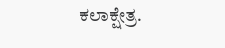ಕಲಾಕ್ಷೇತ್ರ.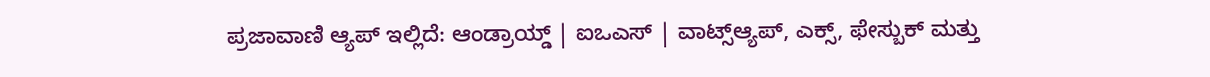ಪ್ರಜಾವಾಣಿ ಆ್ಯಪ್ ಇಲ್ಲಿದೆ: ಆಂಡ್ರಾಯ್ಡ್ | ಐಒಎಸ್ | ವಾಟ್ಸ್ಆ್ಯಪ್, ಎಕ್ಸ್, ಫೇಸ್ಬುಕ್ ಮತ್ತು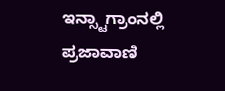ಇನ್ಸ್ಟಾಗ್ರಾಂನಲ್ಲಿ ಪ್ರಜಾವಾಣಿ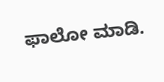ಫಾಲೋ ಮಾಡಿ.